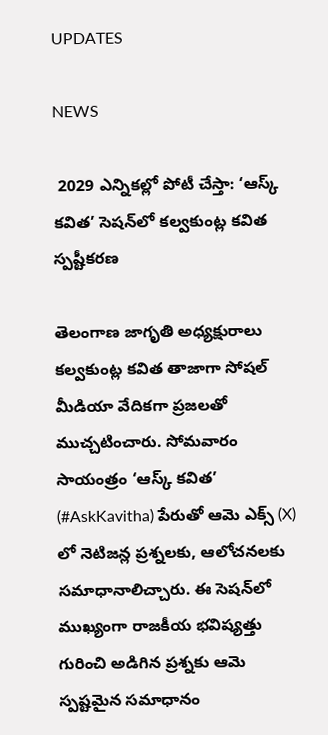UPDATES

NEWS

 2029 ఎన్నికల్లో పోటీ చేస్తా: ‘ఆస్క్ కవిత’ సెషన్‌లో కల్వకుంట్ల కవిత స్పష్టీకరణ

తెలంగాణ జాగృతి అధ్యక్షురాలు కల్వకుంట్ల కవిత తాజాగా సోషల్ మీడియా వేదికగా ప్రజలతో ముచ్చటించారు. సోమవారం సాయంత్రం ‘ఆస్క్ కవిత’ (#AskKavitha) పేరుతో ఆమె ఎక్స్‌ (X) లో నెటిజన్ల ప్రశ్నలకు, ఆలోచనలకు సమాధానాలిచ్చారు. ఈ సెషన్‌లో ముఖ్యంగా రాజకీయ భవిష్యత్తు గురించి అడిగిన ప్రశ్నకు ఆమె స్పష్టమైన సమాధానం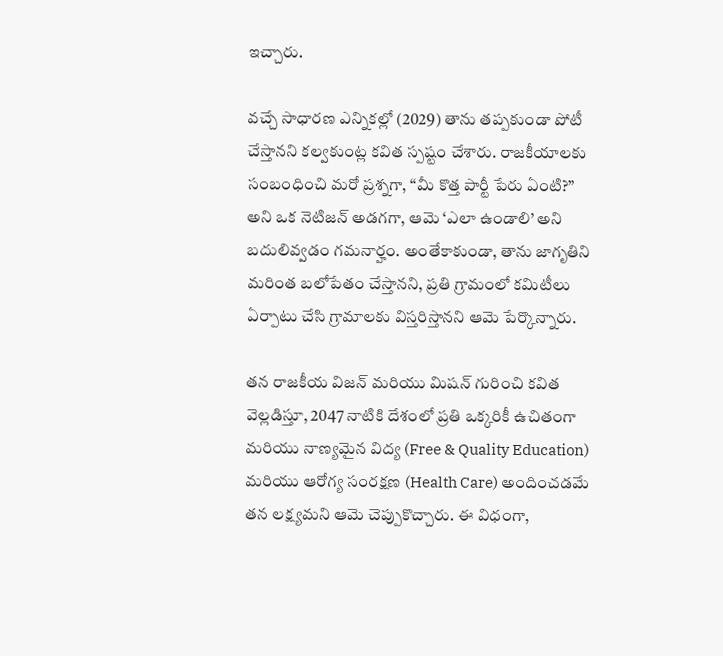ఇచ్చారు.

వచ్చే సాధారణ ఎన్నికల్లో (2029) తాను తప్పకుండా పోటీ చేస్తానని కల్వకుంట్ల కవిత స్పష్టం చేశారు. రాజకీయాలకు సంబంధించి మరో ప్రశ్నగా, “మీ కొత్త పార్టీ పేరు ఏంటి?” అని ఒక నెటిజన్ అడగగా, ఆమె ‘ఎలా ఉండాలి’ అని బదులివ్వడం గమనార్హం. అంతేకాకుండా, తాను జాగృతిని మరింత బలోపేతం చేస్తానని, ప్రతి గ్రామంలో కమిటీలు ఏర్పాటు చేసి గ్రామాలకు విస్తరిస్తానని ఆమె పేర్కొన్నారు.

తన రాజకీయ విజన్ మరియు మిషన్ గురించి కవిత వెల్లడిస్తూ, 2047 నాటికి దేశంలో ప్రతి ఒక్కరికీ ఉచితంగా మరియు నాణ్యమైన విద్య (Free & Quality Education) మరియు ఆరోగ్య సంరక్షణ (Health Care) అందించడమే తన లక్ష్యమని ఆమె చెప్పుకొచ్చారు. ఈ విధంగా,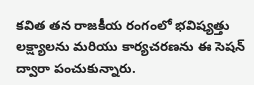కవిత తన రాజకీయ రంగంలో భవిష్యత్తు లక్ష్యాలను మరియు కార్యచరణను ఈ సెషన్ ద్వారా పంచుకున్నారు.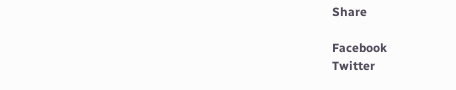Share

Facebook
Twitter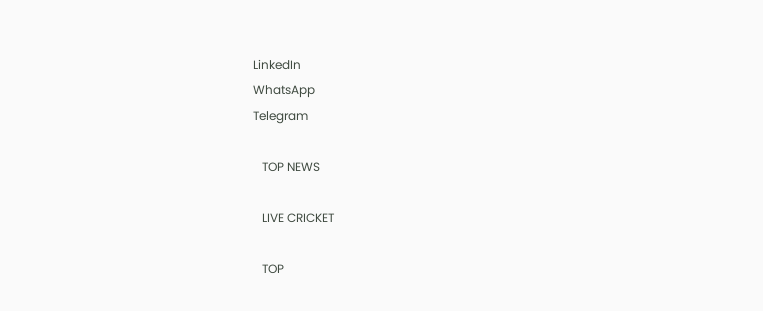LinkedIn
WhatsApp
Telegram

   TOP NEWS

   LIVE CRICKET

   TOP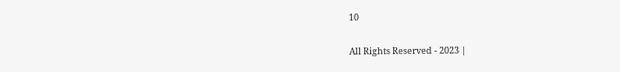10

All Rights Reserved - 2023 |